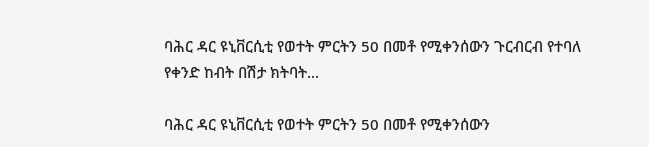ባሕር ዳር ዩኒቨርሲቲ የወተት ምርትን 50 በመቶ የሚቀንሰውን ጉርብርብ የተባለ የቀንድ ከብት በሽታ ክትባት...

ባሕር ዳር ዩኒቨርሲቲ የወተት ምርትን 50 በመቶ የሚቀንሰውን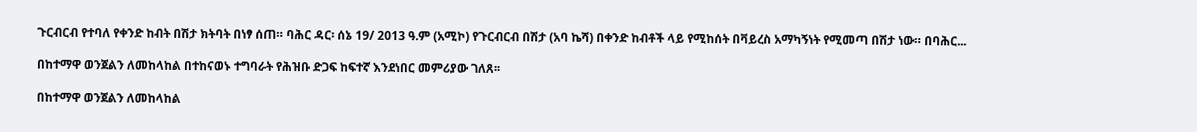ጉርብርብ የተባለ የቀንድ ከብት በሽታ ክትባት በነፃ ሰጠ። ባሕር ዳር፡ ሰኔ 19/ 2013 ዓ.ም (አሚኮ) የጉርብርብ በሽታ (አባ ኬሻ) በቀንድ ከብቶች ላይ የሚከሰት በቫይረስ አማካኝነት የሚመጣ በሽታ ነው። በባሕር...

በከተማዋ ወንጀልን ለመከላከል በተከናወኑ ተግባራት የሕዝቡ ድጋፍ ከፍተኛ እንደነበር መምሪያው ገለጸ፡፡

በከተማዋ ወንጀልን ለመከላከል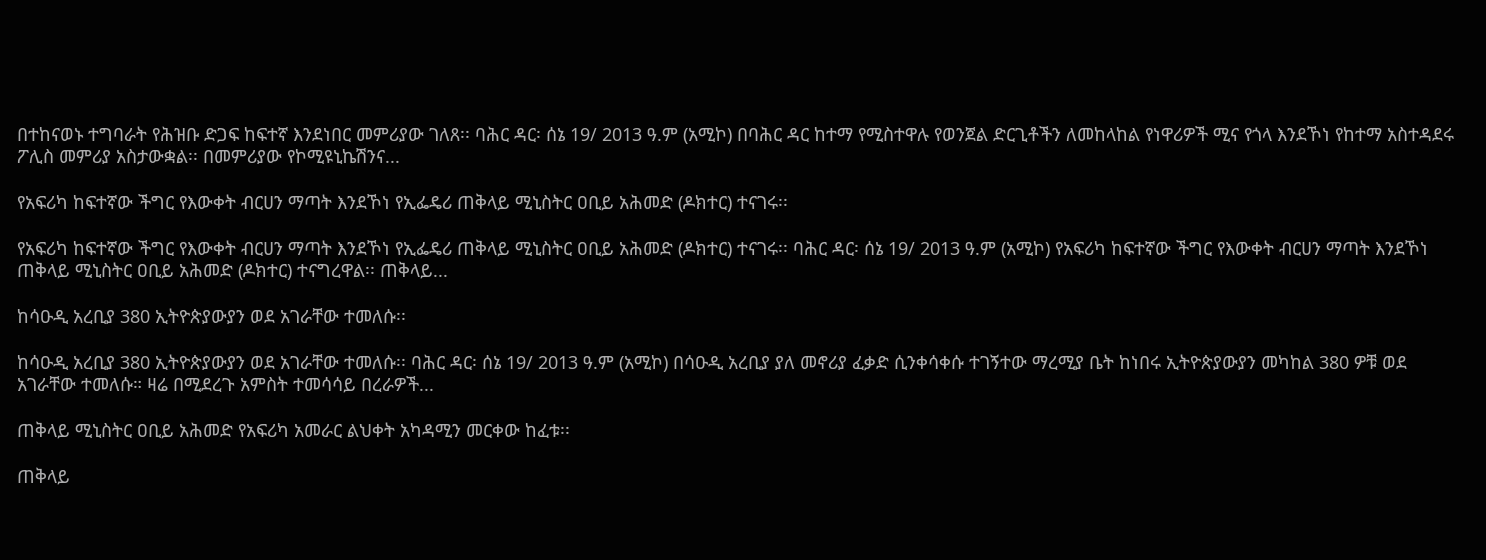በተከናወኑ ተግባራት የሕዝቡ ድጋፍ ከፍተኛ እንደነበር መምሪያው ገለጸ፡፡ ባሕር ዳር፡ ሰኔ 19/ 2013 ዓ.ም (አሚኮ) በባሕር ዳር ከተማ የሚስተዋሉ የወንጀል ድርጊቶችን ለመከላከል የነዋሪዎች ሚና የጎላ እንደኾነ የከተማ አስተዳደሩ ፖሊስ መምሪያ አስታውቋል፡፡ በመምሪያው የኮሚዩኒኬሽንና...

የአፍሪካ ከፍተኛው ችግር የእውቀት ብርሀን ማጣት እንደኾነ የኢፌዴሪ ጠቅላይ ሚኒስትር ዐቢይ አሕመድ (ዶክተር) ተናገሩ፡፡

የአፍሪካ ከፍተኛው ችግር የእውቀት ብርሀን ማጣት እንደኾነ የኢፌዴሪ ጠቅላይ ሚኒስትር ዐቢይ አሕመድ (ዶክተር) ተናገሩ፡፡ ባሕር ዳር፡ ሰኔ 19/ 2013 ዓ.ም (አሚኮ) የአፍሪካ ከፍተኛው ችግር የእውቀት ብርሀን ማጣት እንደኾነ ጠቅላይ ሚኒስትር ዐቢይ አሕመድ (ዶክተር) ተናግረዋል፡፡ ጠቅላይ...

ከሳዑዲ አረቢያ 380 ኢትዮጵያውያን ወደ አገራቸው ተመለሱ፡፡

ከሳዑዲ አረቢያ 380 ኢትዮጵያውያን ወደ አገራቸው ተመለሱ፡፡ ባሕር ዳር፡ ሰኔ 19/ 2013 ዓ.ም (አሚኮ) በሳዑዲ አረቢያ ያለ መኖሪያ ፈቃድ ሲንቀሳቀሱ ተገኝተው ማረሚያ ቤት ከነበሩ ኢትዮጵያውያን መካከል 380 ዎቹ ወደ አገራቸው ተመለሱ። ዛሬ በሚደረጉ አምስት ተመሳሳይ በረራዎች...

ጠቅላይ ሚኒስትር ዐቢይ አሕመድ የአፍሪካ አመራር ልህቀት አካዳሚን መርቀው ከፈቱ፡፡

ጠቅላይ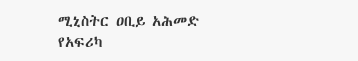ሚኒስትር ዐቢይ አሕመድ የአፍሪካ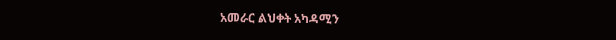አመራር ልህቀት አካዳሚን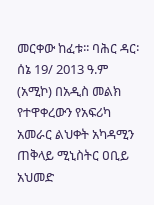መርቀው ከፈቱ፡፡ ባሕር ዳር፡ ሰኔ 19/ 2013 ዓ.ም (አሚኮ) በአዲስ መልክ የተዋቀረውን የአፍሪካ አመራር ልህቀት አካዳሚን ጠቅላይ ሚኒስትር ዐቢይ አህመድ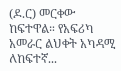(ዶ.ር) መርቀው ከፍተዋል። የአፍሪካ አመራር ልህቀት አካዳሚ ለከፍተኛ...